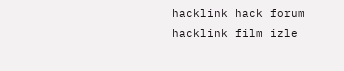hacklink hack forum hacklink film izle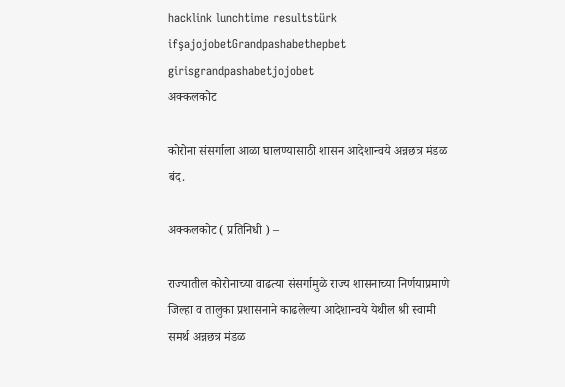hacklink lunchtime resultstürk ifşajojobetGrandpashabethepbet girisgrandpashabetjojobet
अक्कलकोट

कोरोना संसर्गाला आळा घालण्यासाठी शासन आदेशान्वये अन्नछत्र मंडळ बंद.

अक्कलकोट ( प्रतिनिधी ) –

राज्यातील कोरोनाच्या वाढत्या संसर्गामुळे राज्य शासनाच्या निर्णयाप्रमाणे जिल्हा व तालुका प्रशासनाने काढलेल्या आदेशान्वये येथील श्री स्वामी समर्थ अन्नछत्र मंडळ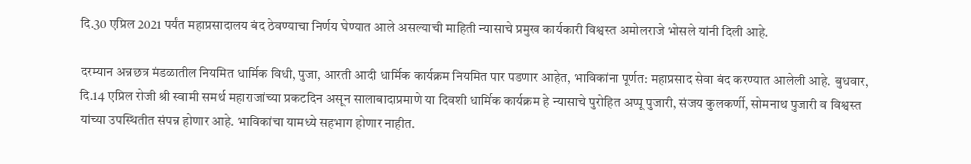दि.30 एप्रिल 2021 पर्यंत महाप्रसादालय बंद ठेवण्याचा निर्णय घेण्यात आले असल्याची माहिती न्यासाचे प्रमुख कार्यकारी विश्वस्त अमोलराजे भोसले यांनी दिली आहे.

दरम्यान अन्नछत्र मंडळातील नियमित धार्मिक विधी, पुजा, आरती आदी धार्मिक कार्यक्रम नियमित पार पडणार आहेत, भाविकांना पूर्णत: महाप्रसाद सेवा बंद करण्यात आलेली आहे. बुधवार, दि.14 एप्रिल रोजी श्री स्वामी समर्थ महाराजांच्या प्रकटदिन असून सालाबादाप्रमाणे या दिवशी धार्मिक कार्यक्रम हे न्यासाचे पुरोहित अप्पू पुजारी, संजय कुलकर्णी, सोमनाथ पुजारी व विश्वस्त यांच्या उपस्थितीत संपन्न होणार आहे. भाविकांचा यामध्ये सहभाग होणार नाहीत.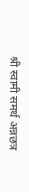श्री स्वामी समर्थ अन्नछत्र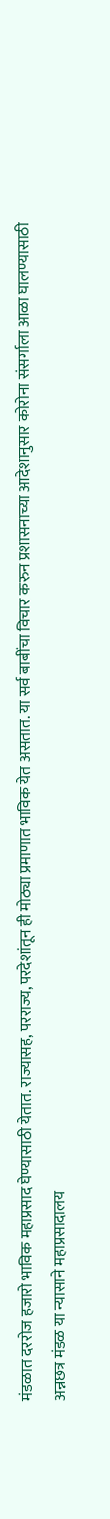मंडळात दररोज हजारो भाविक महाप्रसाद घेण्यासाठी येतात. राज्यासह, परराज्य, परदेशांतून ही मोठ्या प्रमाणात भाविक येत असतात. या सर्व बाबींचा विचार करुन प्रशासनाच्या आदेशानुसार कोरोना संसर्गाला आळा घालण्यासाठी अन्नछत्र मंडळ या न्यासाने महाप्रसादालय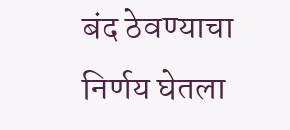बंद ठेवण्याचा निर्णय घेतला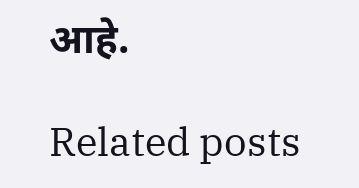आहे.

Related posts